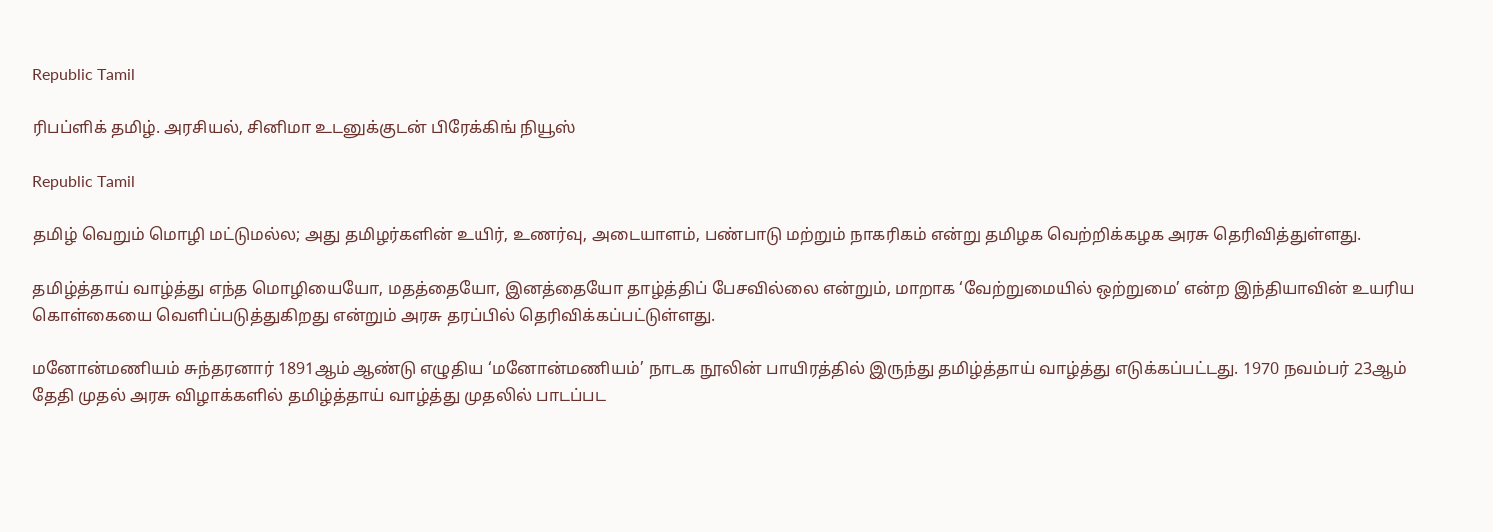Republic Tamil

ரிபப்ளிக் தமிழ். அரசியல், சினிமா உடனுக்குடன் பிரேக்கிங் நியூஸ்

Republic Tamil

தமிழ் வெறும் மொழி மட்டுமல்ல; அது தமிழர்களின் உயிர், உணர்வு, அடையாளம், பண்பாடு மற்றும் நாகரிகம் என்று தமிழக வெற்றிக்கழக அரசு தெரிவித்துள்ளது.

தமிழ்த்தாய் வாழ்த்து எந்த மொழியையோ, மதத்தையோ, இனத்தையோ தாழ்த்திப் பேசவில்லை என்றும், மாறாக ‘வேற்றுமையில் ஒற்றுமை’ என்ற இந்தியாவின் உயரிய கொள்கையை வெளிப்படுத்துகிறது என்றும் அரசு தரப்பில் தெரிவிக்கப்பட்டுள்ளது.

மனோன்மணியம் சுந்தரனார் 1891ஆம் ஆண்டு எழுதிய ‘மனோன்மணியம்’ நாடக நூலின் பாயிரத்தில் இருந்து தமிழ்த்தாய் வாழ்த்து எடுக்கப்பட்டது. 1970 நவம்பர் 23ஆம் தேதி முதல் அரசு விழாக்களில் தமிழ்த்தாய் வாழ்த்து முதலில் பாடப்பட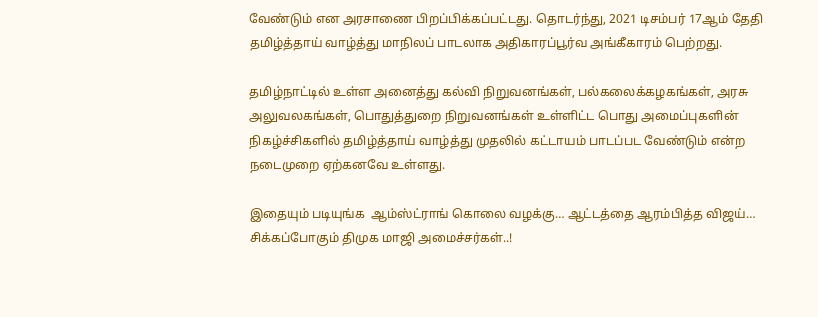வேண்டும் என அரசாணை பிறப்பிக்கப்பட்டது. தொடர்ந்து, 2021 டிசம்பர் 17ஆம் தேதி தமிழ்த்தாய் வாழ்த்து மாநிலப் பாடலாக அதிகாரப்பூர்வ அங்கீகாரம் பெற்றது.

தமிழ்நாட்டில் உள்ள அனைத்து கல்வி நிறுவனங்கள், பல்கலைக்கழகங்கள், அரசு அலுவலகங்கள், பொதுத்துறை நிறுவனங்கள் உள்ளிட்ட பொது அமைப்புகளின் நிகழ்ச்சிகளில் தமிழ்த்தாய் வாழ்த்து முதலில் கட்டாயம் பாடப்பட வேண்டும் என்ற நடைமுறை ஏற்கனவே உள்ளது.

இதையும் படியுங்க  ஆம்ஸ்ட்ராங் கொலை வழக்கு… ஆட்டத்தை ஆரம்பித்த விஜய்… சிக்கப்போகும் திமுக மாஜி அமைச்சர்கள்..!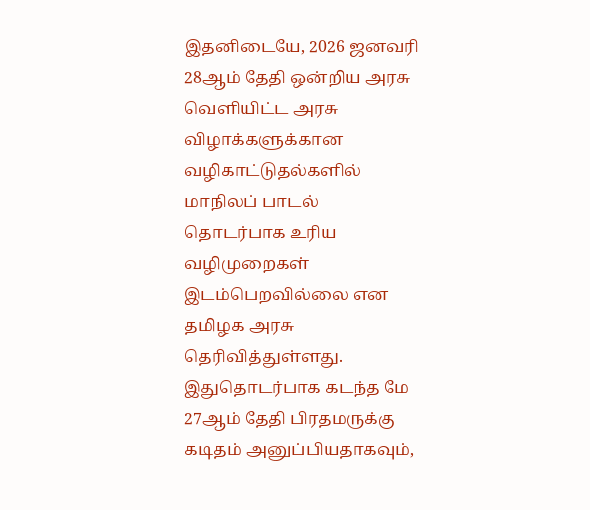இதனிடையே, 2026 ஜனவரி 28ஆம் தேதி ஒன்றிய அரசு வெளியிட்ட அரசு விழாக்களுக்கான வழிகாட்டுதல்களில் மாநிலப் பாடல் தொடர்பாக உரிய வழிமுறைகள் இடம்பெறவில்லை என தமிழக அரசு தெரிவித்துள்ளது. இதுதொடர்பாக கடந்த மே 27ஆம் தேதி பிரதமருக்கு கடிதம் அனுப்பியதாகவும்,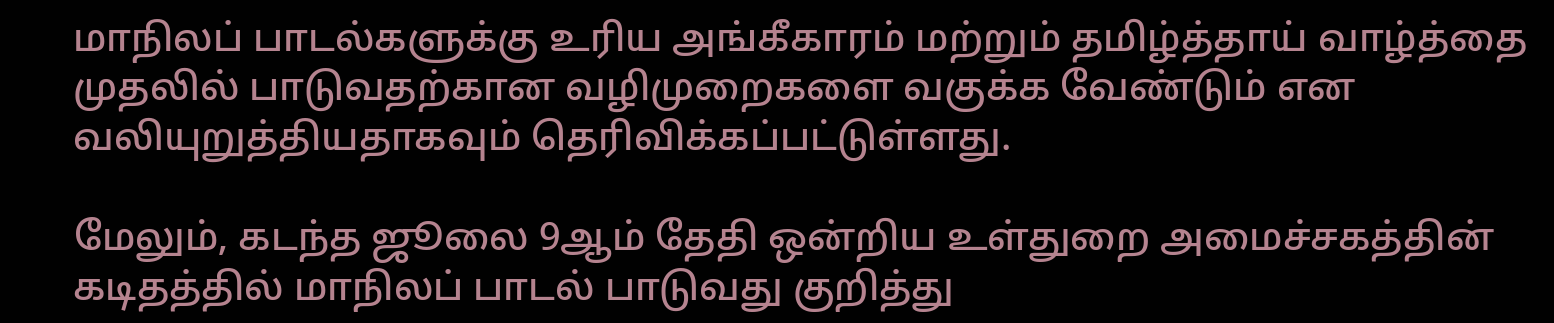மாநிலப் பாடல்களுக்கு உரிய அங்கீகாரம் மற்றும் தமிழ்த்தாய் வாழ்த்தை முதலில் பாடுவதற்கான வழிமுறைகளை வகுக்க வேண்டும் என வலியுறுத்தியதாகவும் தெரிவிக்கப்பட்டுள்ளது.

மேலும், கடந்த ஜூலை 9ஆம் தேதி ஒன்றிய உள்துறை அமைச்சகத்தின் கடிதத்தில் மாநிலப் பாடல் பாடுவது குறித்து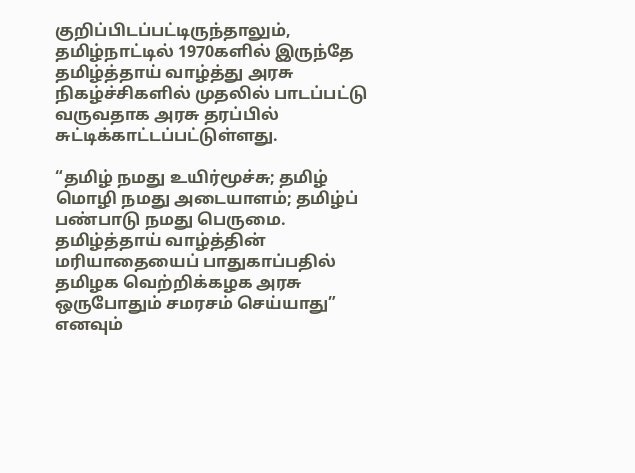குறிப்பிடப்பட்டிருந்தாலும், தமிழ்நாட்டில் 1970களில் இருந்தே தமிழ்த்தாய் வாழ்த்து அரசு நிகழ்ச்சிகளில் முதலில் பாடப்பட்டு வருவதாக அரசு தரப்பில் சுட்டிக்காட்டப்பட்டுள்ளது.

“தமிழ் நமது உயிர்மூச்சு; தமிழ் மொழி நமது அடையாளம்; தமிழ்ப் பண்பாடு நமது பெருமை. தமிழ்த்தாய் வாழ்த்தின் மரியாதையைப் பாதுகாப்பதில் தமிழக வெற்றிக்கழக அரசு ஒருபோதும் சமரசம் செய்யாது” எனவும்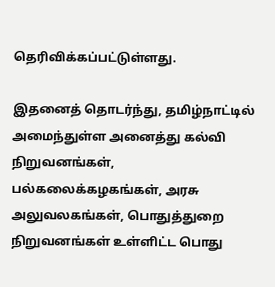தெரிவிக்கப்பட்டுள்ளது.

இதனைத் தொடர்ந்து, தமிழ்நாட்டில் அமைந்துள்ள அனைத்து கல்வி நிறுவனங்கள், பல்கலைக்கழகங்கள், அரசு அலுவலகங்கள், பொதுத்துறை நிறுவனங்கள் உள்ளிட்ட பொது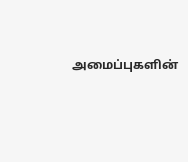அமைப்புகளின்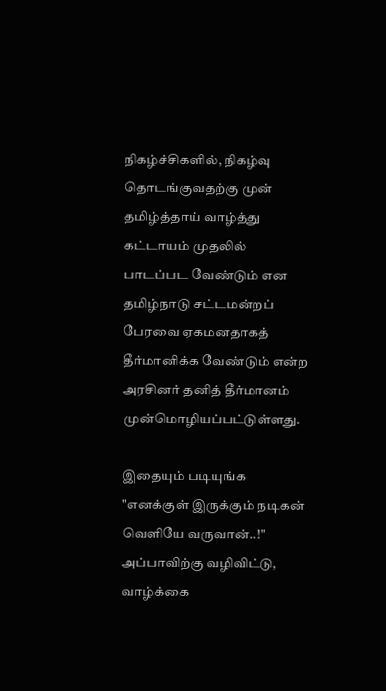நிகழ்ச்சிகளில், நிகழ்வு தொடங்குவதற்கு முன் தமிழ்த்தாய் வாழ்த்து கட்டாயம் முதலில் பாடப்பட வேண்டும் என தமிழ்நாடு சட்டமன்றப் பேரவை ஏகமனதாகத் தீர்மானிக்க வேண்டும் என்ற அரசினர் தனித் தீர்மானம் முன்மொழியப்பட்டுள்ளது.

இதையும் படியுங்க  "எனக்குள் இருக்கும் நடிகன் வெளியே வருவான்..!" அப்பாவிற்கு வழிவிட்டு, வாழ்க்கை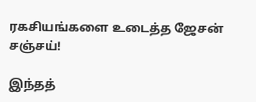ரகசியங்களை உடைத்த ஜேசன் சஞ்சய்!

இந்தத்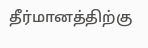தீர்மானத்திற்கு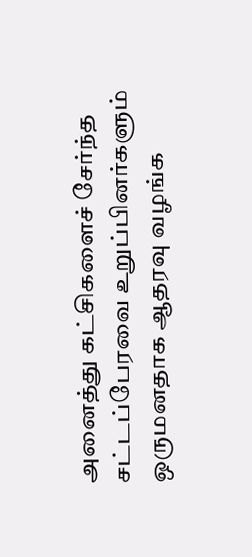அனைத்து கட்சிகளைச் சேர்ந்த சட்டப்பேரவை உறுப்பினர்களும் ஒருமனதாக ஆதரவு வழங்க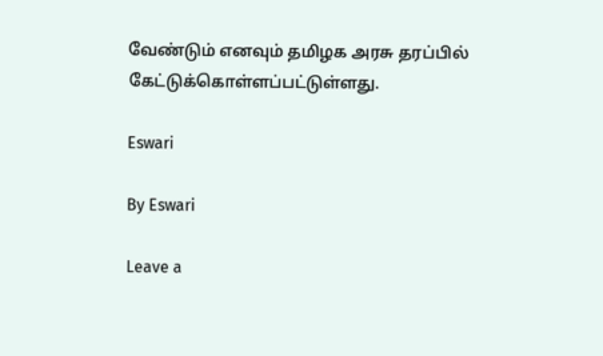வேண்டும் எனவும் தமிழக அரசு தரப்பில் கேட்டுக்கொள்ளப்பட்டுள்ளது.

Eswari

By Eswari

Leave a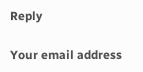Reply

Your email address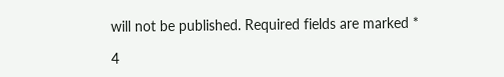will not be published. Required fields are marked *

4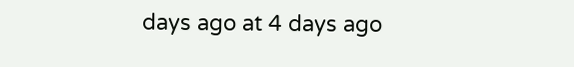days ago at 4 days ago